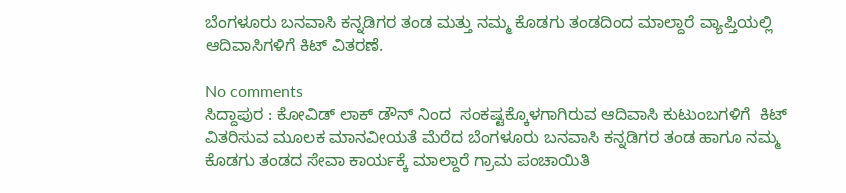ಬೆಂಗಳೂರು ಬನವಾಸಿ ಕನ್ನಡಿಗರ ತಂಡ ಮತ್ತು ನಮ್ಮ ಕೊಡಗು ತಂಡದಿಂದ ಮಾಲ್ದಾರೆ ವ್ಯಾಪ್ತಿಯಲ್ಲಿ ಆದಿವಾಸಿಗಳಿಗೆ ಕಿಟ್ ವಿತರಣೆ.

No comments
ಸಿದ್ದಾಪುರ : ಕೋವಿಡ್ ಲಾಕ್ ಡೌನ್ ನಿಂದ  ಸಂಕಷ್ಟಕ್ಕೊಳಗಾಗಿರುವ ಆದಿವಾಸಿ ಕುಟುಂಬಗಳಿಗೆ  ಕಿಟ್ ವಿತರಿಸುವ ಮೂಲಕ ಮಾನವೀಯತೆ ಮೆರೆದ ಬೆಂಗಳೂರು ಬನವಾಸಿ ಕನ್ನಡಿಗರ ತಂಡ ಹಾಗೂ ನಮ್ಮ ಕೊಡಗು ತಂಡದ ಸೇವಾ ಕಾರ್ಯಕ್ಕೆ ಮಾಲ್ದಾರೆ ಗ್ರಾಮ ಪಂಚಾಯಿತಿ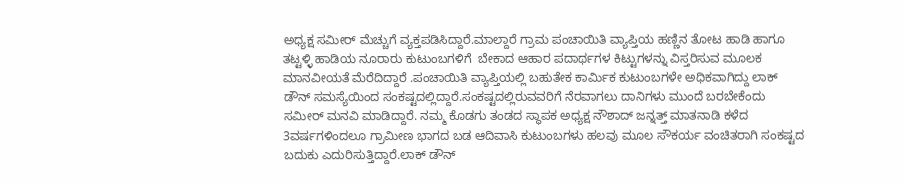ಅಧ್ಯಕ್ಷ ಸಮೀರ್ ಮೆಚ್ಚುಗೆ ವ್ಯಕ್ತಪಡಿಸಿದ್ದಾರೆ.ಮಾಲ್ದಾರೆ ಗ್ರಾಮ ಪಂಚಾಯಿತಿ ವ್ಯಾಪ್ತಿಯ ಹಣ್ಣಿನ ತೋಟ ಹಾಡಿ ಹಾಗೂ ತಟ್ಟಳ್ಳಿ ಹಾಡಿಯ ನೂರಾರು ಕುಟುಂಬಗಳಿಗೆ  ಬೇಕಾದ ಆಹಾರ ಪದಾರ್ಥಗಳ ಕಿಟ್ಟುಗಳನ್ನು ವಿಸ್ತರಿಸುವ ಮೂಲಕ ಮಾನವೀಯತೆ ಮೆರೆದಿದ್ದಾರೆ .ಪಂಚಾಯಿತಿ ವ್ಯಾಪ್ತಿಯಲ್ಲಿ ಬಹುತೇಕ ಕಾರ್ಮಿಕ ಕುಟುಂಬಗಳೇ ಅಧಿಕವಾಗಿದ್ದು ಲಾಕ್ ಡೌನ್ ಸಮಸ್ಯೆಯಿಂದ ಸಂಕಷ್ಟದಲ್ಲಿದ್ದಾರೆ.ಸಂಕಷ್ಟದಲ್ಲಿರುವವರಿಗೆ ನೆರವಾಗಲು ದಾನಿಗಳು ಮುಂದೆ ಬರಬೇಕೆಂದು ಸಮೀರ್ ಮನವಿ ಮಾಡಿದ್ದಾರೆ. ನಮ್ಮ ಕೊಡಗು ತಂಡದ ಸ್ಥಾಪಕ ಅಧ್ಯಕ್ಷ ನೌಶಾದ್ ಜನ್ನತ್ತ್ ಮಾತನಾಡಿ ಕಳೆದ 3ವರ್ಷಗಳಿಂದಲೂ ಗ್ರಾಮೀಣ ಭಾಗದ ಬಡ ಆದಿವಾಸಿ ಕುಟುಂಬಗಳು ಹಲವು ಮೂಲ ಸೌಕರ್ಯ ವಂಚಿತರಾಗಿ ಸಂಕಷ್ಟದ ಬದುಕು ಎದುರಿಸುತ್ತಿದ್ದಾರೆ.ಲಾಕ್ ಡೌನ್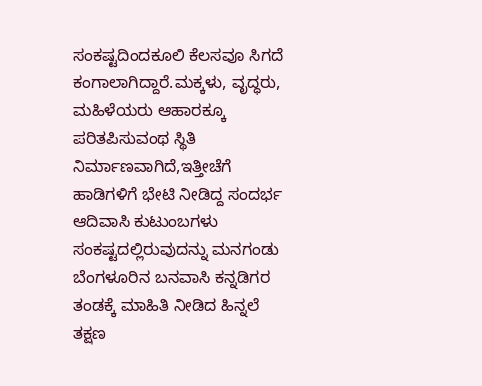ಸಂಕಷ್ಟದಿಂದಕೂಲಿ ಕೆಲಸವೂ ಸಿಗದೆ ಕಂಗಾಲಾಗಿದ್ದಾರೆ.ಮಕ್ಕಳು, ವೃದ್ಧರು, ಮಹಿಳೆಯರು ಆಹಾರಕ್ಕೂ ಪರಿತಪಿಸುವಂಥ ಸ್ಥಿತಿ ನಿರ್ಮಾಣವಾಗಿದೆ,ಇತ್ತೀಚೆಗೆ ಹಾಡಿಗಳಿಗೆ ಭೇಟಿ ನೀಡಿದ್ದ ಸಂದರ್ಭ ಆದಿವಾಸಿ ಕುಟುಂಬಗಳು ಸಂಕಷ್ಟದಲ್ಲಿರುವುದನ್ನು ಮನಗಂಡು ಬೆಂಗಳೂರಿನ ಬನವಾಸಿ ಕನ್ನಡಿಗರ ತಂಡಕ್ಕೆ ಮಾಹಿತಿ ನೀಡಿದ ಹಿನ್ನಲೆ ತಕ್ಷಣ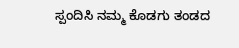ಸ್ಪಂದಿಸಿ ನಮ್ಮ ಕೊಡಗು ತಂಡದ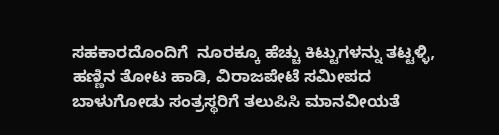ಸಹಕಾರದೊಂದಿಗೆ  ನೂರಕ್ಕೂ ಹೆಚ್ಚು ಕಿಟ್ಟುಗಳನ್ನು ತಟ್ಟಳ್ಳಿ, ಹಣ್ಣಿನ ತೋಟ ಹಾಡಿ, ವಿರಾಜಪೇಟೆ ಸಮೀಪದ ಬಾಳುಗೋಡು ಸಂತ್ರಸ್ಥರಿಗೆ ತಲುಪಿಸಿ ಮಾನವೀಯತೆ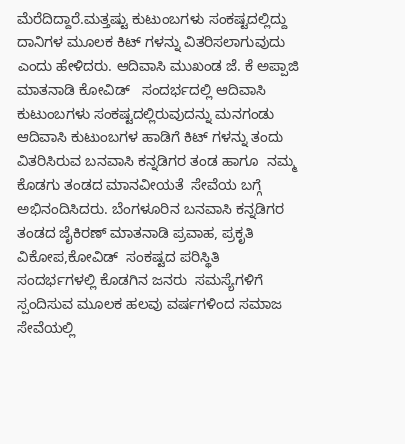ಮೆರೆದಿದ್ದಾರೆ.ಮತ್ತಷ್ಟು ಕುಟುಂಬಗಳು ಸಂಕಷ್ಟದಲ್ಲಿದ್ದು ದಾನಿಗಳ ಮೂಲಕ ಕಿಟ್ ಗಳನ್ನು ವಿತರಿಸಲಾಗುವುದು  ಎಂದು ಹೇಳಿದರು. ಆದಿವಾಸಿ ಮುಖಂಡ ಜೆ. ಕೆ ಅಪ್ಪಾಜಿ ಮಾತನಾಡಿ ಕೋವಿಡ್   ಸಂದರ್ಭದಲ್ಲಿ ಆದಿವಾಸಿ ಕುಟುಂಬಗಳು ಸಂಕಷ್ಟದಲ್ಲಿರುವುದನ್ನು ಮನಗಂಡು  ಆದಿವಾಸಿ ಕುಟುಂಬಗಳ ಹಾಡಿಗೆ ಕಿಟ್ ಗಳನ್ನು ತಂದು ವಿತರಿಸಿರುವ ಬನವಾಸಿ ಕನ್ನಡಿಗರ ತಂಡ ಹಾಗೂ  ನಮ್ಮ ಕೊಡಗು ತಂಡದ ಮಾನವೀಯತೆ  ಸೇವೆಯ ಬಗ್ಗೆ ಅಭಿನಂದಿಸಿದರು. ಬೆಂಗಳೂರಿನ ಬನವಾಸಿ ಕನ್ನಡಿಗರ ತಂಡದ ಜೈಕಿರಣ್ ಮಾತನಾಡಿ ಪ್ರವಾಹ, ಪ್ರಕೃತಿ ವಿಕೋಪ,ಕೋವಿಡ್  ಸಂಕಷ್ಟದ ಪರಿಸ್ಥಿತಿ ಸಂದರ್ಭಗಳಲ್ಲಿ ಕೊಡಗಿನ ಜನರು  ಸಮಸ್ಯೆಗಳಿಗೆ ಸ್ಪಂದಿಸುವ ಮೂಲಕ ಹಲವು ವರ್ಷಗಳಿಂದ ಸಮಾಜ ಸೇವೆಯಲ್ಲಿ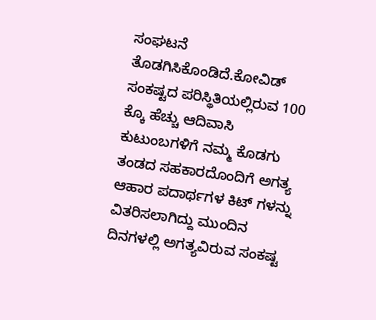ಸಂಘಟನೆ ತೊಡಗಿಸಿಕೊಂಡಿದೆ.ಕೋವಿಡ್  ಸಂಕಷ್ಟದ ಪರಿಸ್ಥಿತಿಯಲ್ಲಿರುವ 100 ಕ್ಕೊ ಹೆಚ್ಚು ಆದಿವಾಸಿ ಕುಟುಂಬಗಳಿಗೆ ನಮ್ಮ ಕೊಡಗು ತಂಡದ ಸಹಕಾರದೊಂದಿಗೆ ಅಗತ್ಯ ಆಹಾರ ಪದಾರ್ಥಗಳ ಕಿಟ್ ಗಳನ್ನು ವಿತರಿಸಲಾಗಿದ್ದು ಮುಂದಿನ ದಿನಗಳಲ್ಲಿ ಅಗತ್ಯವಿರುವ ಸಂಕಷ್ಟ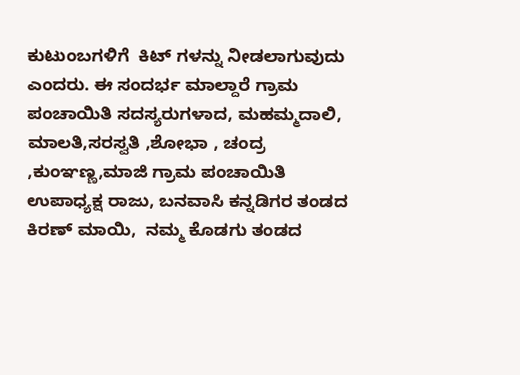ಕುಟುಂಬಗಳಿಗೆ  ಕಿಟ್ ಗಳನ್ನು ನೀಡಲಾಗುವುದು ಎಂದರು. ಈ ಸಂದರ್ಭ ಮಾಲ್ದಾರೆ ಗ್ರಾಮ ಪಂಚಾಯಿತಿ ಸದಸ್ಯರುಗಳಾದ, ಮಹಮ್ಮದಾಲಿ, ಮಾಲತಿ,ಸರಸ್ವತಿ ,ಶೋಭಾ , ಚಂದ್ರ ,ಕುಂಞಣ್ಣ,ಮಾಜಿ ಗ್ರಾಮ ಪಂಚಾಯಿತಿ ಉಪಾಧ್ಯಕ್ಷ ರಾಜು, ಬನವಾಸಿ ಕನ್ನಡಿಗರ ತಂಡದ  ಕಿರಣ್ ಮಾಯಿ,  ನಮ್ಮ ಕೊಡಗು ತಂಡದ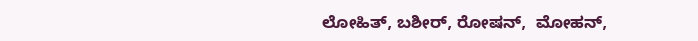ಲೋಹಿತ್, ಬಶೀರ್, ರೋಷನ್,  ಮೋಹನ್,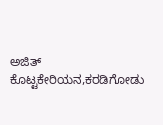ಅಜಿತ್ ಕೊಟ್ಟಕೇರಿಯನ,ಕರಡಿಗೋಡು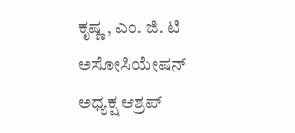ಕೃಷ್ಣ , ಎಂ. ಜಿ. ಟಿ ಅಸೋಸಿಯೇಷನ್ ಅಧ್ಯಕ್ಷ ಆಶ್ರಪ್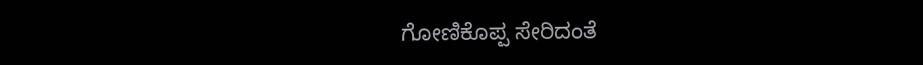ಗೋಣಿಕೊಪ್ಪ ಸೇರಿದಂತೆ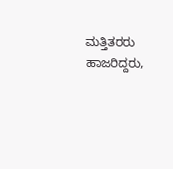ಮತ್ತಿತರರು ಹಾಜರಿದ್ದರು,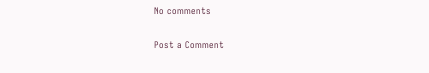No comments

Post a Comment